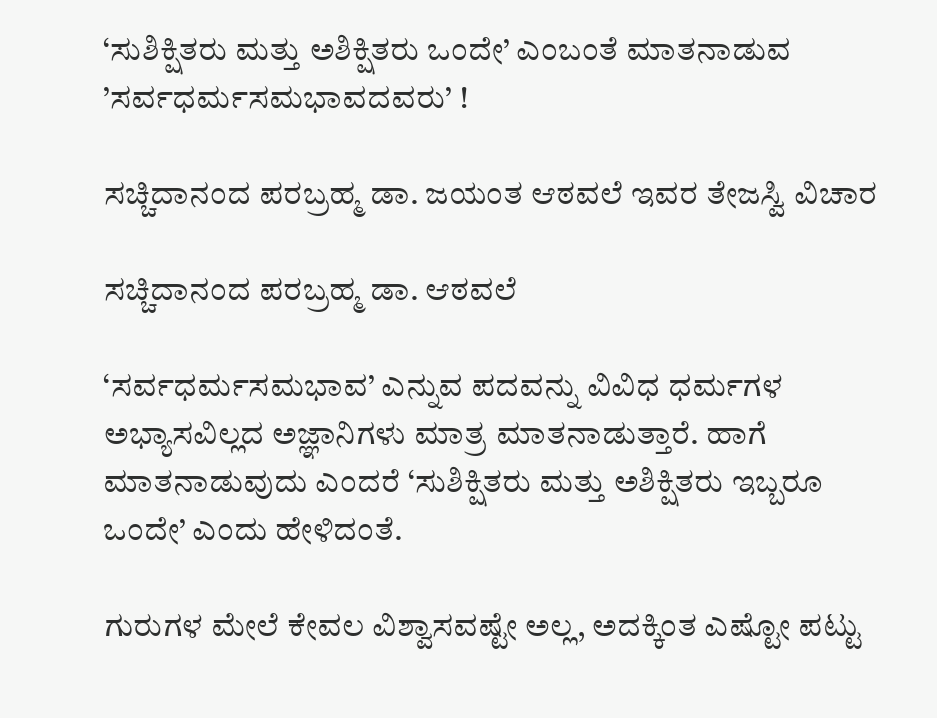‘ಸುಶಿಕ್ಷಿತರು ಮತ್ತು ಅಶಿಕ್ಷಿತರು ಒಂದೇ’ ಎಂಬಂತೆ ಮಾತನಾಡುವ ’ಸರ್ವಧರ್ಮಸಮಭಾವದವರು’ !

ಸಚ್ಚಿದಾನಂದ ಪರಬ್ರಹ್ಮ ಡಾ. ಜಯಂತ ಆಠವಲೆ ಇವರ ತೇಜಸ್ವಿ ವಿಚಾರ

ಸಚ್ಚಿದಾನಂದ ಪರಬ್ರಹ್ಮ ಡಾ. ಆಠವಲೆ

‘ಸರ್ವಧರ್ಮಸಮಭಾವ’ ಎನ್ನುವ ಪದವನ್ನು ವಿವಿಧ ಧರ್ಮಗಳ ಅಭ್ಯಾಸವಿಲ್ಲದ ಅಜ್ಞಾನಿಗಳು ಮಾತ್ರ ಮಾತನಾಡುತ್ತಾರೆ. ಹಾಗೆ ಮಾತನಾಡುವುದು ಎಂದರೆ ‘ಸುಶಿಕ್ಷಿತರು ಮತ್ತು ಅಶಿಕ್ಷಿತರು ಇಬ್ಬರೂ ಒಂದೇ’ ಎಂದು ಹೇಳಿದಂತೆ.

ಗುರುಗಳ ಮೇಲೆ ಕೇವಲ ವಿಶ್ವಾಸವಷ್ಟೇ ಅಲ್ಲ, ಅದಕ್ಕಿಂತ ಎಷ್ಟೋ ಪಟ್ಟು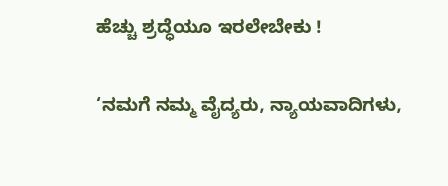ಹೆಚ್ಚು ಶ್ರದ್ಧೆಯೂ ಇರಲೇಬೇಕು !

‘ನಮಗೆ ನಮ್ಮ ವೈದ್ಯರು, ನ್ಯಾಯವಾದಿಗಳು,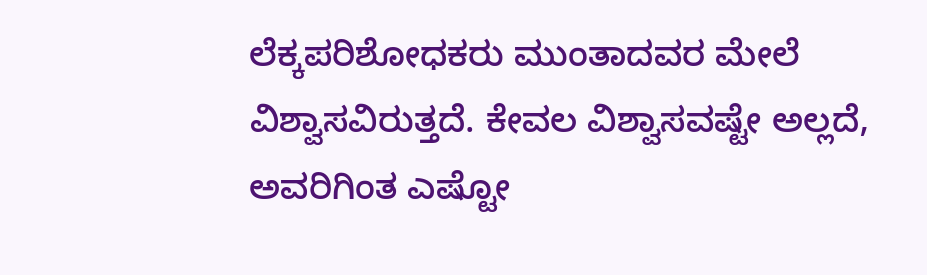ಲೆಕ್ಕಪರಿಶೋಧಕರು ಮುಂತಾದವರ ಮೇಲೆ ವಿಶ್ವಾಸವಿರುತ್ತದೆ. ಕೇವಲ ವಿಶ್ವಾಸವಷ್ಟೇ ಅಲ್ಲದೆ, ಅವರಿಗಿಂತ ಎಷ್ಟೋ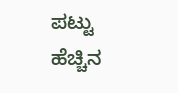ಪಟ್ಟು ಹೆಚ್ಚಿನ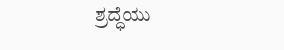ಶ್ರದ್ಧೆಯು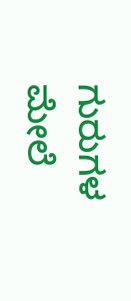ಗುರುಗಳ ಮೇಲೆ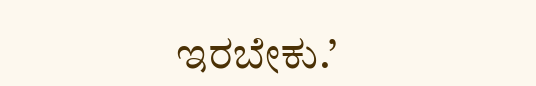ಇರಬೇಕು.’